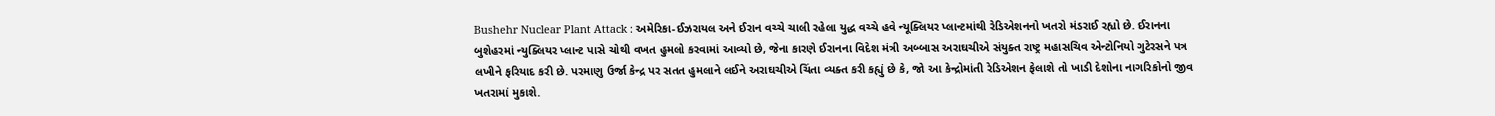Bushehr Nuclear Plant Attack : અમેરિકા-ઈઝરાયલ અને ઈરાન વચ્ચે ચાલી રહેલા યુદ્ધ વચ્ચે હવે ન્યૂક્લિયર પ્લાન્ટમાંથી રેડિએશનનો ખતરો મંડરાઈ રહ્યો છે. ઈરાનના બુશેહરમાં ન્યુક્લિયર પ્લાન્ટ પાસે ચોથી વખત હુમલો કરવામાં આવ્યો છે, જેના કારણે ઈરાનના વિદેશ મંત્રી અબ્બાસ અરાઘચીએ સંયુક્ત રાષ્ટ્ર મહાસચિવ એન્ટોનિયો ગુટેરસને પત્ર લખીને ફરિયાદ કરી છે. પરમાણુ ઉર્જા કેન્દ્ર પર સતત હુમલાને લઈને અરાઘચીએ ચિંતા વ્યક્ત કરી કહ્યું છે કે, જો આ કેન્દ્રોમાંતી રેડિએશન ફેલાશે તો ખાડી દેશોના નાગરિકોનો જીવ ખતરામાં મુકાશે.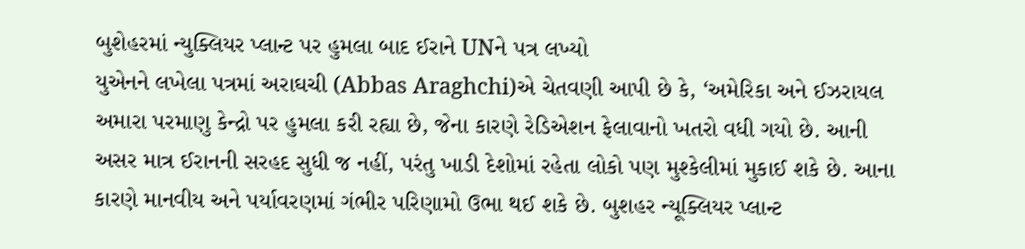બુશેહરમાં ન્યુક્લિયર પ્લાન્ટ પર હુમલા બાદ ઈરાને UNને પત્ર લખ્યો
યુએનને લખેલા પત્રમાં અરાઘચી (Abbas Araghchi)એ ચેતવણી આપી છે કે, ‘અમેરિકા અને ઈઝરાયલ અમારા પરમાણુ કેન્દ્રો પર હુમલા કરી રહ્યા છે, જેના કારણે રેડિએશન ફેલાવાનો ખતરો વધી ગયો છે. આની અસર માત્ર ઈરાનની સરહદ સુધી જ નહીં, પરંતુ ખાડી દેશોમાં રહેતા લોકો પણ મુશ્કેલીમાં મુકાઈ શકે છે. આના કારણે માનવીય અને પર્યાવરણમાં ગંભીર પરિણામો ઉભા થઈ શકે છે. બુશહર ન્યૂક્લિયર પ્લાન્ટ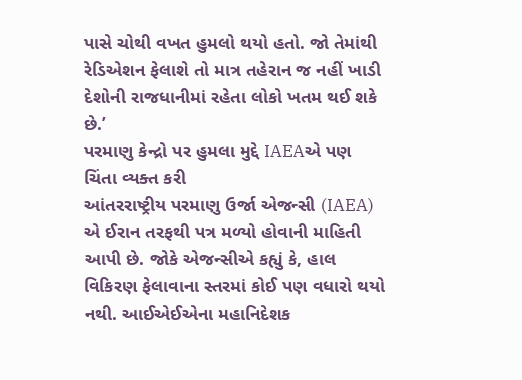પાસે ચોથી વખત હુમલો થયો હતો. જો તેમાંથી રેડિએશન ફેલાશે તો માત્ર તહેરાન જ નહીં ખાડી દેશોની રાજધાનીમાં રહેતા લોકો ખતમ થઈ શકે છે.’
પરમાણુ કેન્દ્રો પર હુમલા મુદ્દે IAEAએ પણ ચિંતા વ્યક્ત કરી
આંતરરાષ્ટ્રીય પરમાણુ ઉર્જા એજન્સી (IAEA) એ ઈરાન તરફથી પત્ર મળ્યો હોવાની માહિતી આપી છે. જોકે એજન્સીએ કહ્યું કે, હાલ વિકિરણ ફેલાવાના સ્તરમાં કોઈ પણ વધારો થયો નથી. આઈએઈએના મહાનિદેશક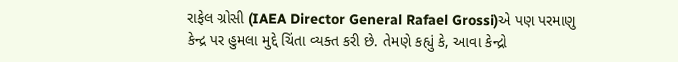રાફેલ ગ્રોસી (IAEA Director General Rafael Grossi)એ પણ પરમાણુ કેન્દ્ર પર હુમલા મુદ્દે ચિંતા વ્યક્ત કરી છે. તેમણે કહ્યું કે, આવા કેન્દ્રો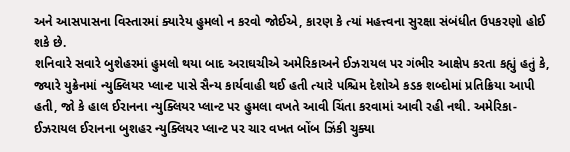અને આસપાસના વિસ્તારમાં ક્યારેય હુમલો ન કરવો જોઈએ, કારણ કે ત્યાં મહત્ત્વના સુરક્ષા સંબંધીત ઉપકરણો હોઈ શકે છે.
શનિવારે સવારે બુશેહરમાં હુમલો થયા બાદ અરાઘચીએ અમેરિકાઅને ઈઝરાયલ પર ગંભીર આક્ષેપ કરતા કહ્યું હતું કે, જ્યારે યુક્રેનમાં ન્યુક્લિયર પ્લાન્ટ પાસે સૈન્ય કાર્યવાહી થઈ હતી ત્યારે પશ્ચિમ દેશોએ કડક શબ્દોમાં પ્રતિક્રિયા આપી હતી, જો કે હાલ ઈરાનના ન્યુક્લિયર પ્લાન્ટ પર હુમલા વખતે આવી ચિંતા કરવામાં આવી રહી નથી. અમેરિકા-ઈઝરાયલ ઈરાનના બુશહર ન્યુક્લિયર પ્લાન્ટ પર ચાર વખત બોંબ ઝિંકી ચુક્યા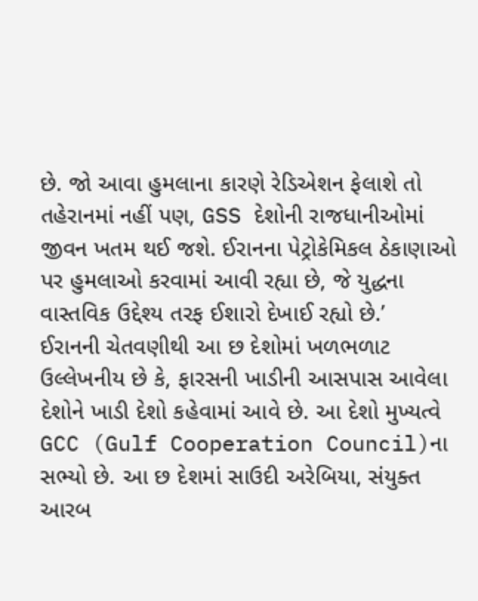છે. જો આવા હુમલાના કારણે રેડિએશન ફેલાશે તો તહેરાનમાં નહીં પણ, GSS દેશોની રાજધાનીઓમાં જીવન ખતમ થઈ જશે. ઈરાનના પેટ્રોકેમિકલ ઠેકાણાઓ પર હુમલાઓ કરવામાં આવી રહ્યા છે, જે યુદ્ધના વાસ્તવિક ઉદ્દેશ્ય તરફ ઈશારો દેખાઈ રહ્યો છે.’
ઈરાનની ચેતવણીથી આ છ દેશોમાં ખળભળાટ
ઉલ્લેખનીય છે કે, ફારસની ખાડીની આસપાસ આવેલા દેશોને ખાડી દેશો કહેવામાં આવે છે. આ દેશો મુખ્યત્વે GCC (Gulf Cooperation Council)ના સભ્યો છે. આ છ દેશમાં સાઉદી અરેબિયા, સંયુક્ત આરબ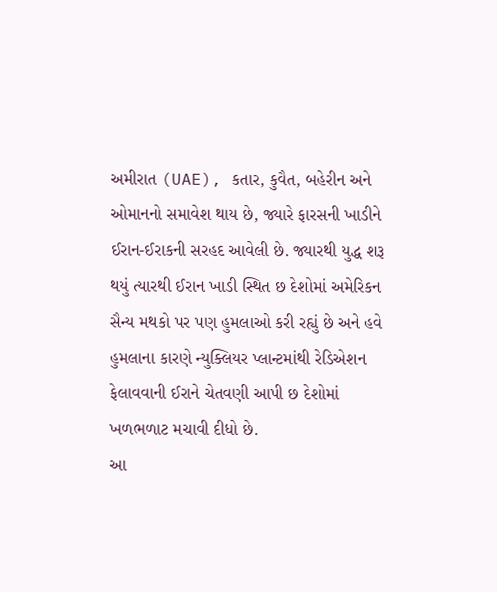અમીરાત (UAE), કતાર, કુવૈત, બહેરીન અને ઓમાનનો સમાવેશ થાય છે, જ્યારે ફારસની ખાડીને ઈરાન-ઈરાકની સરહદ આવેલી છે. જ્યારથી યુદ્ધ શરૂ થયું ત્યારથી ઈરાન ખાડી સ્થિત છ દેશોમાં અમેરિકન સૈન્ય મથકો પર પણ હુમલાઓ કરી રહ્યું છે અને હવે હુમલાના કારણે ન્યુક્લિયર પ્લાન્ટમાંથી રેડિએશન ફેલાવવાની ઈરાને ચેતવણી આપી છ દેશોમાં ખળભળાટ મચાવી દીધો છે.
આ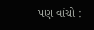પણ વાંચો :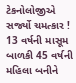ટેકનોલોજીએ સર્જ્યો ચમત્કાર ! 13 વર્ષની માસૂમ બાળકી 45 વર્ષની મહિલા બનીને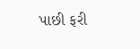પાછી ફરી